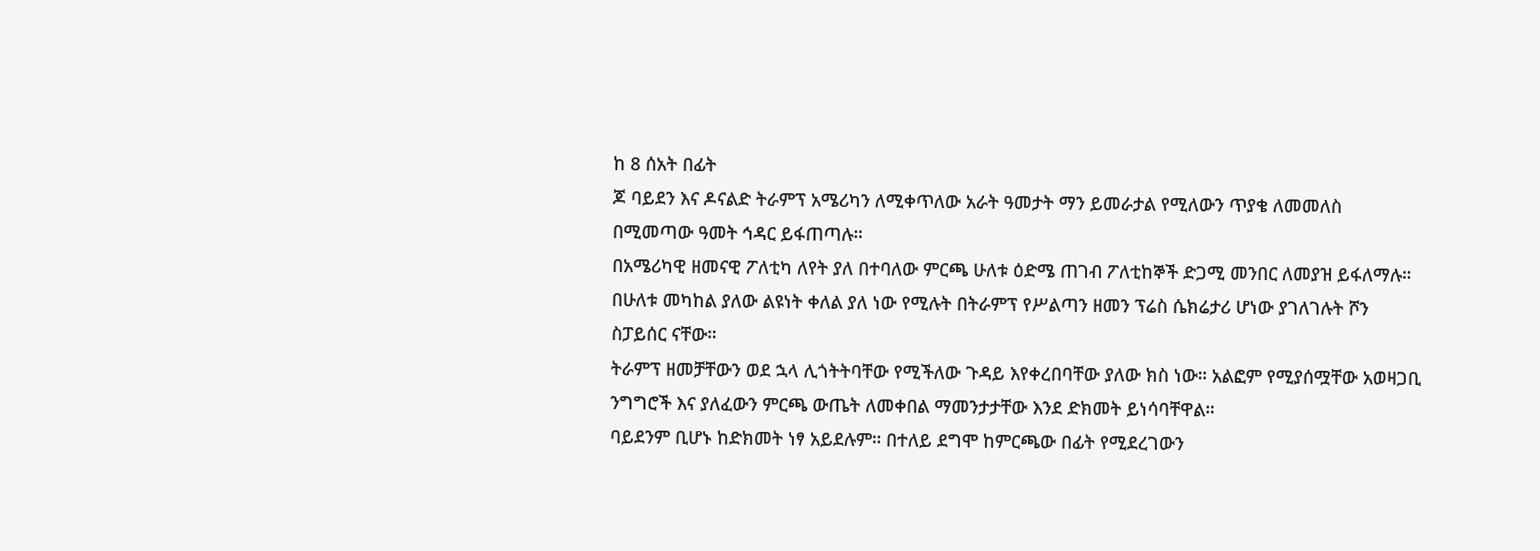ከ 8 ሰአት በፊት
ጆ ባይደን እና ዶናልድ ትራምፕ አሜሪካን ለሚቀጥለው አራት ዓመታት ማን ይመራታል የሚለውን ጥያቄ ለመመለስ በሚመጣው ዓመት ኅዳር ይፋጠጣሉ።
በአሜሪካዊ ዘመናዊ ፖለቲካ ለየት ያለ በተባለው ምርጫ ሁለቱ ዕድሜ ጠገብ ፖለቲከኞች ድጋሚ መንበር ለመያዝ ይፋለማሉ።
በሁለቱ መካከል ያለው ልዩነት ቀለል ያለ ነው የሚሉት በትራምፕ የሥልጣን ዘመን ፕሬስ ሴክሬታሪ ሆነው ያገለገሉት ሾን ስፓይሰር ናቸው።
ትራምፕ ዘመቻቸውን ወደ ኋላ ሊጎትትባቸው የሚችለው ጉዳይ እየቀረበባቸው ያለው ክስ ነው። አልፎም የሚያሰሟቸው አወዛጋቢ ንግግሮች እና ያለፈውን ምርጫ ውጤት ለመቀበል ማመንታታቸው እንደ ድክመት ይነሳባቸዋል።
ባይደንም ቢሆኑ ከድክመት ነፃ አይደሉም። በተለይ ደግሞ ከምርጫው በፊት የሚደረገውን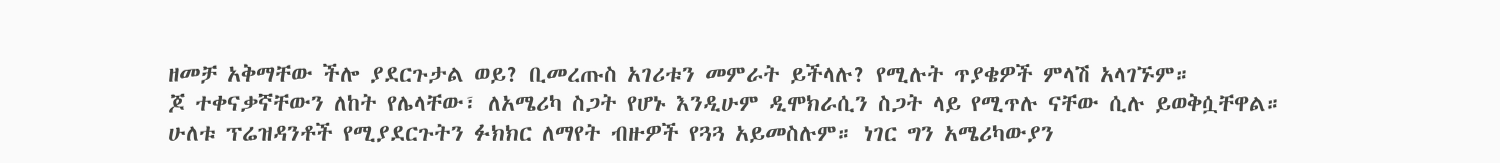ዘመቻ አቅማቸው ችሎ ያደርጉታል ወይ? ቢመረጡስ አገሪቱን መምራት ይችላሉ? የሚሉት ጥያቄዎች ምላሽ አላገኙም።
ጆ ተቀናቃኛቸውን ለከት የሌላቸው፣ ለአሜሪካ ስጋት የሆኑ እንዲሁም ዲሞክራሲን ስጋት ላይ የሚጥሉ ናቸው ሲሉ ይወቅሷቸዋል።
ሁለቱ ፕሬዝዳንቶች የሚያደርጉትን ፉክክር ለማየት ብዙዎች የጓጓ አይመስሉም። ነገር ግን አሜሪካውያን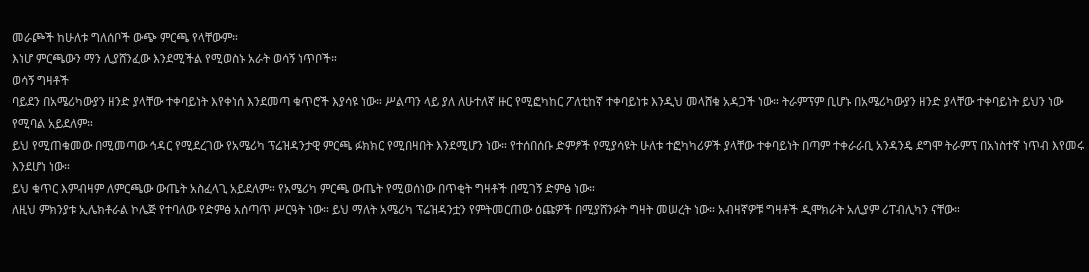መራጮች ከሁለቱ ግለሰቦች ውጭ ምርጫ የላቸውም።
እነሆ ምርጫውን ማን ሊያሸንፈው እንደሚችል የሚወስኑ አራት ወሳኝ ነጥቦች።
ወሳኝ ግዛቶች
ባይደን በአሜሪካውያን ዘንድ ያላቸው ተቀባይነት እየቀነሰ እንደመጣ ቁጥሮች እያሳዩ ነው። ሥልጣን ላይ ያለ ለሁተለኛ ዙር የሚፎካከር ፖለቲከኛ ተቀባይነቱ እንዲህ መላሸቁ አዳጋች ነው። ትራምፕም ቢሆኑ በአሜሪካውያን ዘንድ ያላቸው ተቀባይነት ይህን ነው የሚባል አይደለም።
ይህ የሚጠቁመው በሚመጣው ኅዳር የሚደረገው የአሜሪካ ፕሬዝዳንታዊ ምርጫ ፉክክር የሚበዛበት እንደሚሆን ነው። የተሰበሰቡ ድምፆች የሚያሳዩት ሁለቱ ተፎካካሪዎች ያላቸው ተቀባይነት በጣም ተቀራራቢ አንዳንዴ ደግሞ ትራምፕ በአነስተኛ ነጥብ እየመሩ እንደሆነ ነው።
ይህ ቁጥር እምብዛም ለምርጫው ውጤት አስፈላጊ አይደለም። የአሜሪካ ምርጫ ውጤት የሚወሰነው በጥቂት ግዛቶች በሚገኝ ድምፅ ነው።
ለዚህ ምክንያቱ ኢሌክቶራል ኮሌጅ የተባለው የድምፅ አሰጣጥ ሥርዓት ነው። ይህ ማለት አሜሪካ ፕሬዝዳንቷን የምትመርጠው ዕጩዎች በሚያሸንፉት ግዛት መሠረት ነው። አብዛኛዎቹ ግዛቶች ዲሞክራት አሊያም ሪፐብሊካን ናቸው።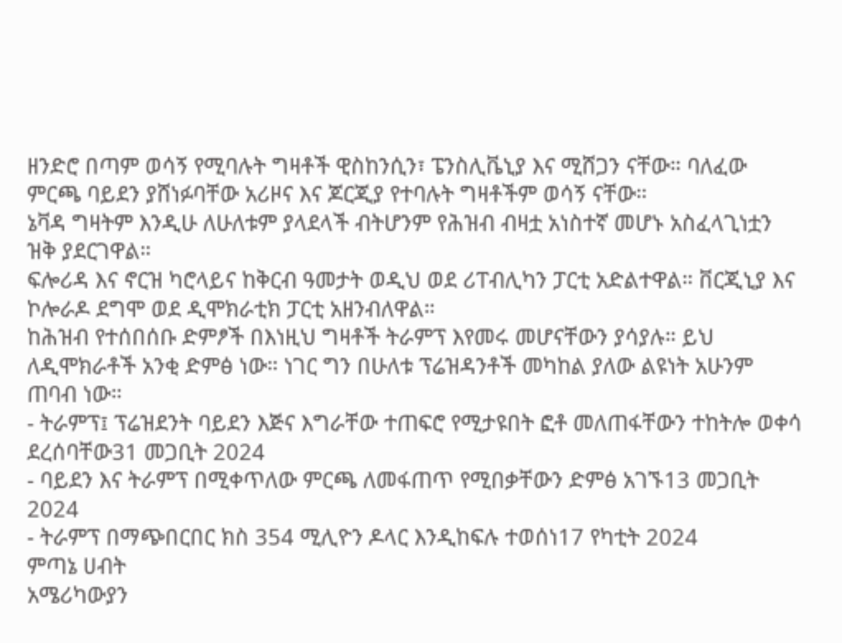ዘንድሮ በጣም ወሳኝ የሚባሉት ግዛቶች ዊስከንሲን፣ ፔንስሊቬኒያ እና ሚሸጋን ናቸው። ባለፈው ምርጫ ባይደን ያሸነፉባቸው አሪዞና እና ጆርጂያ የተባሉት ግዛቶችም ወሳኝ ናቸው።
ኔቫዳ ግዛትም እንዲሁ ለሁለቱም ያላደላች ብትሆንም የሕዝብ ብዛቷ አነስተኛ መሆኑ አስፈላጊነቷን ዝቅ ያደርገዋል።
ፍሎሪዳ እና ኖርዝ ካሮላይና ከቅርብ ዓመታት ወዲህ ወደ ሪፐብሊካን ፓርቲ አድልተዋል። ቨርጂኒያ እና ኮሎራዶ ደግሞ ወደ ዲሞክራቲክ ፓርቲ አዘንብለዋል።
ከሕዝብ የተሰበሰቡ ድምፆች በእነዚህ ግዛቶች ትራምፕ እየመሩ መሆናቸውን ያሳያሉ። ይህ ለዲሞክራቶች አንቂ ድምፅ ነው። ነገር ግን በሁለቱ ፕሬዝዳንቶች መካከል ያለው ልዩነት አሁንም ጠባብ ነው።
- ትራምፕ፤ ፕሬዝደንት ባይደን እጅና እግራቸው ተጠፍሮ የሚታዩበት ፎቶ መለጠፋቸውን ተከትሎ ወቀሳ ደረሰባቸው31 መጋቢት 2024
- ባይደን እና ትራምፕ በሚቀጥለው ምርጫ ለመፋጠጥ የሚበቃቸውን ድምፅ አገኙ13 መጋቢት 2024
- ትራምፕ በማጭበርበር ክስ 354 ሚሊዮን ዶላር እንዲከፍሉ ተወሰነ17 የካቲት 2024
ምጣኔ ሀብት
አሜሪካውያን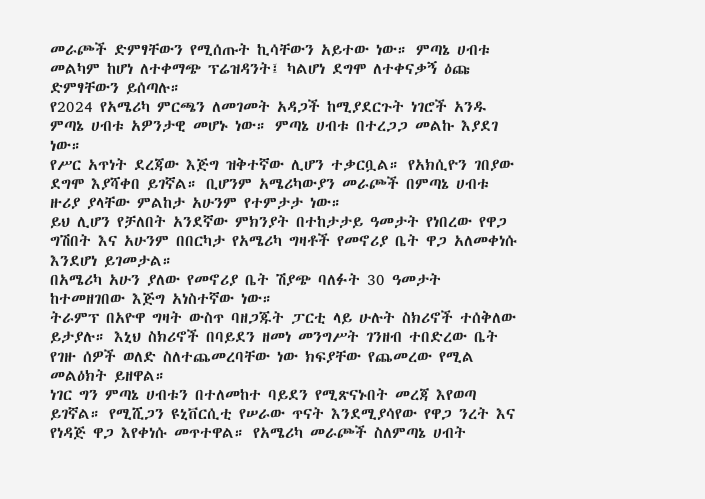መራጮች ድምፃቸውን የሚሰጡት ኪሳቸውን አይተው ነው። ምጣኔ ሀብቱ መልካም ከሆነ ለተቀማጭ ፕሬዝዳንት፤ ካልሆነ ደግሞ ለተቀናቃኝ ዕጩ ድምፃቸውን ይሰጣሉ።
የ2024 የአሜሪካ ምርጫን ለመገመት አዳጋች ከሚያደርጉት ነገሮች አንዱ ምጣኔ ሀብቱ አዎንታዊ መሆኑ ነው። ምጣኔ ሀብቱ በተረጋጋ መልኩ እያደገ ነው።
የሥር አጥነት ደረጃው እጅግ ዝቅተኛው ሊሆን ተቃርቧል። የአክሲዮን ገበያው ደግሞ እያሻቀበ ይገኛል። ቢሆንም አሜሪካውያን መራጮች በምጣኔ ሀብቱ ዙሪያ ያላቸው ምልከታ አሁንም የተምታታ ነው።
ይህ ሊሆን የቻለበት አንደኛው ምክንያት በተከታታይ ዓመታት የነበረው የዋጋ ግሽበት እና አሁንም በበርካታ የአሜሪካ ግዛቶች የመኖሪያ ቤት ዋጋ አለመቀነሱ እንደሆነ ይገመታል።
በአሜሪካ አሁን ያለው የመኖሪያ ቤት ሽያጭ ባለፉት 30 ዓመታት ከተመዘገበው እጅግ አነስተኛው ነው።
ትራምፕ በአዮዋ ግዛት ውስጥ ባዘጋጁት ፓርቲ ላይ ሁሉት ስክሪኖች ተሰቅለው ይታያሉ። እኒህ ስክሪኖች በባይደን ዘመነ መንግሥት ገንዘብ ተበድረው ቤት የገዙ ሰዎች ወለድ ስለተጨመረባቸው ነው ክፍያቸው የጨመረው የሚል መልዕክት ይዘዋል።
ነገር ግን ምጣኔ ሀብቱን በተለመከተ ባይደን የሚጽናኑበት መረጃ እየወጣ ይገኛል። የሚሺጋን ዩኒቨርሲቲ የሠራው ጥናት እንደሚያሳየው የዋጋ ንረት እና የነዳጅ ዋጋ እየቀነሱ መጥተዋል። የአሜሪካ መራጮች ስለምጣኔ ሀብት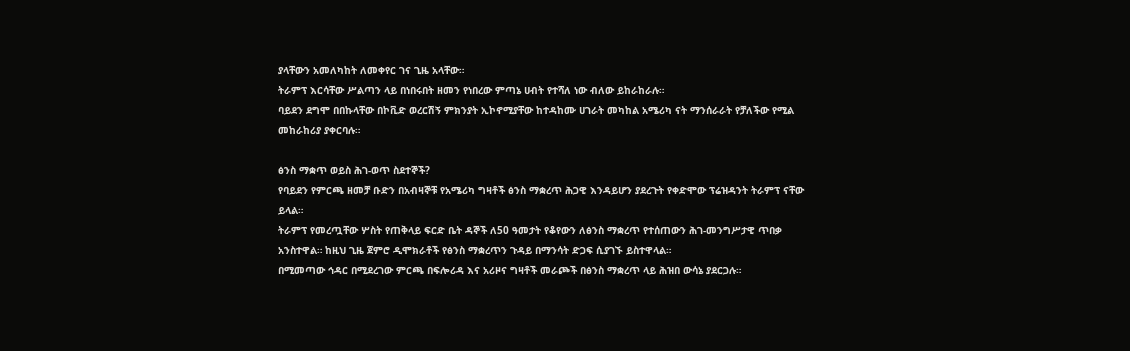ያላቸውን አመለካከት ለመቀየር ገና ጊዜ አላቸው።
ትራምፕ እርሳቸው ሥልጣን ላይ በነበሩበት ዘመን የነበረው ምጣኔ ሀብት የተሻለ ነው ብለው ይከራከራሉ።
ባይደን ደግሞ በበኩላቸው በኮቪድ ወረርሽኝ ምክንያት ኢኮኖሚያቸው ከተዳከሙ ሀገራት መካከል አሜሪካ ናት ማንሰራራት የቻለችው የሚል መከራከሪያ ያቀርባሉ።

ፅንስ ማቋጥ ወይስ ሕገ-ወጥ ስደተኞች?
የባይደን የምርጫ ዘመቻ ቡድን በአብዛኞቹ የአሜሪካ ግዛቶች ፅንስ ማቋረጥ ሕጋዊ እንዳይሆን ያደረጉት የቀድሞው ፕሬዝዳንት ትራምፕ ናቸው ይላል።
ትራምፕ የመረጧቸው ሦስት የጠቅላይ ፍርድ ቤት ዳኞች ለ50 ዓመታት የቆየውን ለፅንስ ማቋረጥ የተሰጠውን ሕገ-መንግሥታዊ ጥበቃ አንስተዋል። ከዚህ ጊዜ ጀምሮ ዲሞክራቶች የፅንስ ማቋረጥን ጉዳይ በማንሳት ድጋፍ ሲያገኙ ይስተዋላል።
በሚመጣው ኅዳር በሚደረገው ምርጫ በፍሎሪዳ እና አሪዞና ግዛቶች መራጮች በፅንስ ማቋረጥ ላይ ሕዝበ ውሳኔ ያደርጋሉ።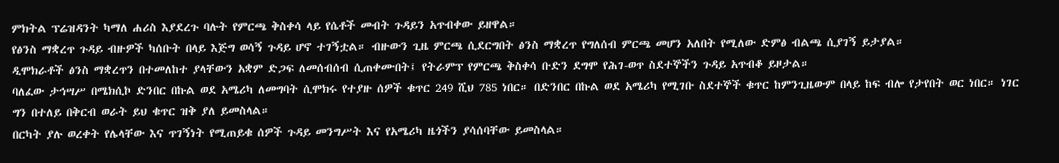ምክትል ፕሬዝዳንት ካማለ ሐሪስ እያደረጉ ባሉት የምርጫ ቅስቀሳ ላይ የሴቶች መብት ጉዳይን አጥብቀው ይዘዋል።
የፅንስ ማቋረጥ ጉዳይ ብዙዎች ካሰቡት በላይ እጅግ ወሳኝ ጉዳይ ሆኖ ተገኝቷል። ብዙውን ጊዜ ምርጫ ሲደርግበት ፅንስ ማቋረጥ የግለሰብ ምርጫ መሆን አለበት የሚለው ድምፅ ብልጫ ሲያገኝ ይታያል።
ዲሞክራቶች ፅንስ ማቋረጥን በተመለከተ ያላቸውን አቋም ድጋፍ ለመሰብሰብ ሲጠቀሙበት፤ የትራምፕ የምርጫ ቅስቀሳ ቡድን ደግሞ የሕገ-ወጥ ስደተኞችን ጉዳይ አጥብቆ ይዞታል።
ባለፈው ታኅሣሥ በሜክሲኮ ድንበር በኩል ወደ አሜሪካ ለመግባት ሲሞክሩ የተያዙ ሰዎች ቁጥር 249 ሺህ 785 ነበር። በድንበር በኩል ወደ አሜሪካ የሚገቡ ስደተኞች ቁጥር ከምንጊዜውም በላይ ከፍ ብሎ የታየበት ወር ነበር። ነገር ግን በተለይ በቅርብ ወራት ይህ ቁጥር ዝቅ ያለ ይመስላል።
በርካት ያሉ ወረቀት የሌላቸው እና ጥገኝነት የሚጠይቁ ሰዎች ጉዳይ መንግሥት እና የአሜሪካ ዜጎችን ያሳሰባቸው ይመስላል።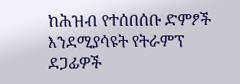ከሕዝብ የተሰበሰቡ ድምፆች እንደሚያሳዩት የትራምፕ ደጋፊዎች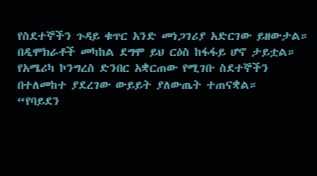የስደተኞችን ጉዳይ ቁጥር አንድ መነጋገሪያ አድርገው ይዘውታል። በዲሞክራቶች መካከል ደግሞ ይህ ርዕስ ከፋፋይ ሆኖ ታይቷል።
የአሜሪካ ኮንግረስ ድንበር አቋርጠው የሚገቡ ስደተኞችን በተለመከተ ያደረገው ውይይት ያለውጤት ተጠናቋል።
“የባይደን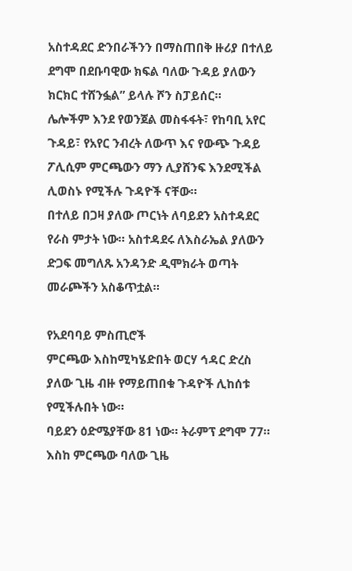አስተዳደር ድንበራችንን በማስጠበቅ ዙሪያ በተለይ ደግሞ በደቡባዊው ክፍል ባለው ጉዳይ ያለውን ክርክር ተሸንፏል” ይላሉ ሾን ስፓይሰር።
ሌሎችም እንደ የወንጀል መስፋፋት፣ የከባቢ አየር ጉዳይ፣ የአየር ንብረት ለውጥ እና የውጭ ጉዳይ ፖሊሲም ምርጫውን ማን ሊያሸንፍ እንደሚችል ሊወስኑ የሚችሉ ጉዳዮች ናቸው።
በተለይ በጋዛ ያለው ጦርነት ለባይደን አስተዳደር የራስ ምታት ነው። አስተዳደሩ ለእስራኤል ያለውን ድጋፍ መግለጹ አንዳንድ ዲሞክራት ወጣት መራጮችን አስቆጥቷል።

የአደባባይ ምስጢሮች
ምርጫው እስከሚካሄድበት ወርሃ ኅዳር ድረስ ያለው ጊዜ ብዙ የማይጠበቁ ጉዳዮች ሊከሰቱ የሚችሉበት ነው።
ባይደን ዕድሜያቸው 81 ነው። ትራምፕ ደግሞ 77። እስከ ምርጫው ባለው ጊዜ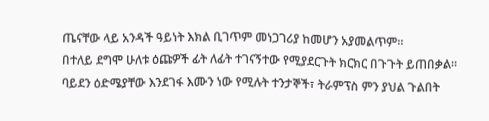ጤናቸው ላይ አንዳች ዓይነት እክል ቢገጥም መነጋገሪያ ከመሆን አያመልጥም።
በተለይ ደግሞ ሁለቱ ዕጩዎች ፊት ለፊት ተገናኝተው የሚያደርጉት ክርክር በጉጉት ይጠበቃል።
ባይደን ዕድሜያቸው እንደገፋ እሙን ነው የሚሉት ተንታኞች፣ ትራምፕስ ምን ያህል ጉልበት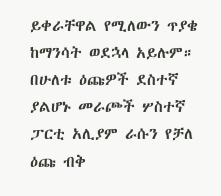ይቀራቸዋል የሚለውን ጥያቄ ከማንሳት ወደኋላ አይሉም።
በሁለቱ ዕጩዎች ደስተኛ ያልሆኑ መራጮች ሦስተኛ ፓርቲ አሊያም ራሱን የቻለ ዕጩ ብቅ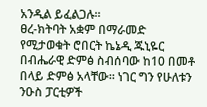አንዲል ይፈልጋሉ።
ፀረ-ክትባት አቋም በማራመድ የሚታወቁት ሮበርት ኬኔዲ ጁኒዬር በብሔራዊ ድምፅ ስብሰባው ከ10 በመቶ በላይ ድምፅ አላቸው። ነገር ግን የሁለቱን ንዑስ ፓርቲዎች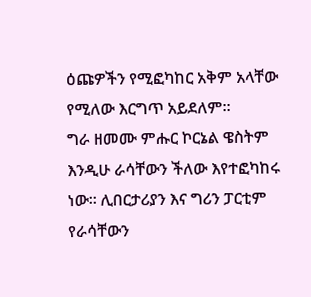ዕጩዎችን የሚፎካከር አቅም አላቸው የሚለው እርግጥ አይደለም።
ግራ ዘመሙ ምሑር ኮርኔል ዌስትም እንዲሁ ራሳቸውን ችለው እየተፎካከሩ ነው። ሊበርታሪያን እና ግሪን ፓርቲም የራሳቸውን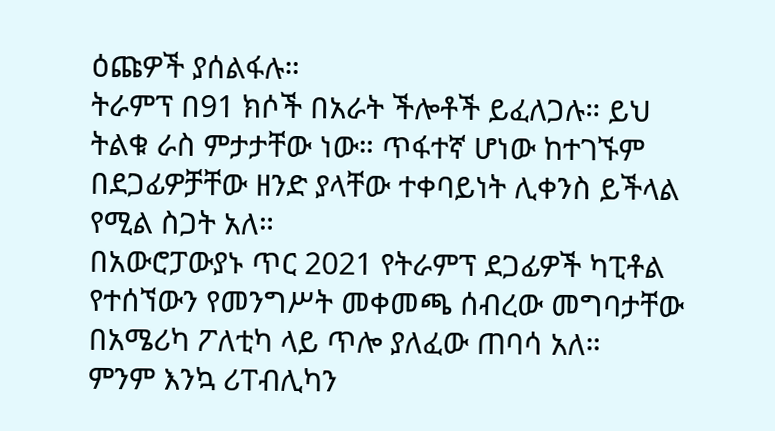ዕጩዎች ያሰልፋሉ።
ትራምፕ በ91 ክሶች በአራት ችሎቶች ይፈለጋሉ። ይህ ትልቁ ራስ ምታታቸው ነው። ጥፋተኛ ሆነው ከተገኙም በደጋፊዎቻቸው ዘንድ ያላቸው ተቀባይነት ሊቀንስ ይችላል የሚል ስጋት አለ።
በአውሮፓውያኑ ጥር 2021 የትራምፕ ደጋፊዎች ካፒቶል የተሰኘውን የመንግሥት መቀመጫ ሰብረው መግባታቸው በአሜሪካ ፖለቲካ ላይ ጥሎ ያለፈው ጠባሳ አለ።
ምንም እንኳ ሪፐብሊካን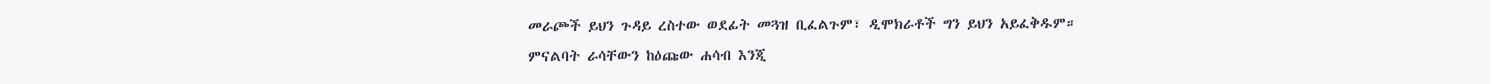መራጮች ይህን ጉዳይ ረስተው ወደፊት መጓዝ ቢፈልጉም፣ ዲሞክራቶች ግን ይህን አይፈቅዱም።
ምናልባት ራሳቸውን ከዕጩው ሐሳብ እንጂ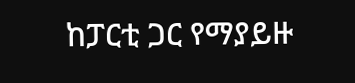ከፓርቲ ጋር የማያይዙ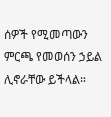ሰዎች የሚመጣውን ምርጫ የመወሰን ኃይል ሊኖራቸው ይችላል።